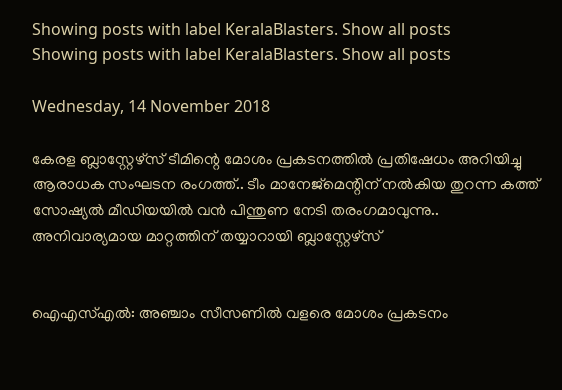Showing posts with label KeralaBlasters. Show all posts
Showing posts with label KeralaBlasters. Show all posts

Wednesday, 14 November 2018

കേരള ബ്ലാസ്റ്റേഴ്‌സ് ടീമിന്റെ മോശം പ്രകടനത്തിൽ പ്രതിഷേധം അറിയിച്ചു ആരാധക സംഘടന രംഗത്ത്.. ടീം മാനേജ്‌മെന്റിന് നൽകിയ തുറന്ന കത്ത് സോഷ്യൽ മീഡിയയിൽ വൻ പിന്തുണ നേടി തരംഗമാവുന്നു.. അനിവാര്യമായ മാറ്റത്തിന് തയ്യാറായി ബ്ലാസ്റ്റേഴ്‌സ്


ഐഎസ്എൽ: അഞ്ചാം സീസണിൽ വളരെ മോശം പ്രകടനം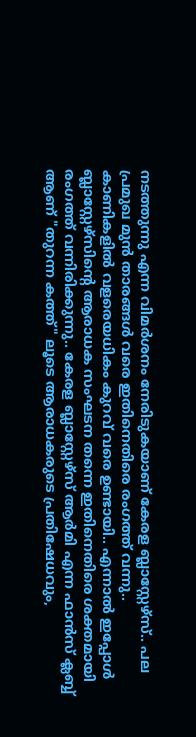നടത്തുന്നു എന്ന വിമർശനം നേരിടുകയാണ് കേരള ബ്ലാസ്റ്റേഴ്‌സ്.. പല പ്രമുഖ മുൻ താരങ്ങൾ വരെ ഇതിനെതിരെ രംഗത്ത് വന്നു.. കാണികളിൽ വളരെയധികം കുറവ് വരെ ഉണ്ടായി.. എന്നാൽ ഇപ്പോൾ ബ്ലാസ്റ്റേഴ്‌സിന്റെ ആരാധക സംഘടന തന്നെ ഇതിനെതിരെ ശക്തമായി രംഗത്ത് വന്നിരിക്കുന്നു.. കേരള ബ്ലാസ്റ്റേഴ്‌സ് ആർമി എന്ന ഫാൻസ്‌ ക്ലബ്ബ് ആണ് "തുറന്ന കത്ത്" ലൂടെ ആരാധകരുടെ പ്രതിഷേധവും,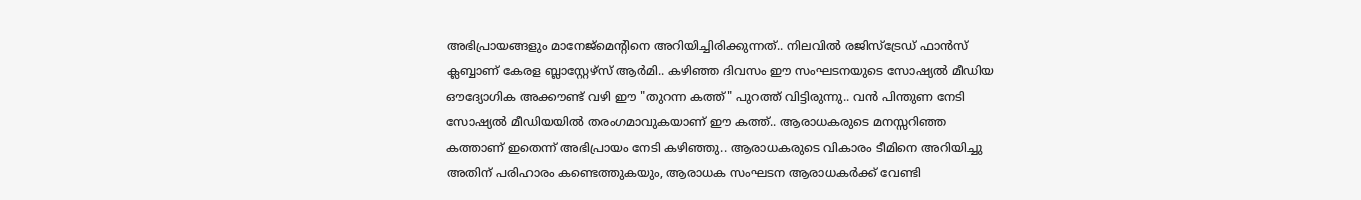അഭിപ്രായങ്ങളും മാനേജ്‌മെന്റിനെ അറിയിച്ചിരിക്കുന്നത്.. നിലവിൽ രജിസ്‌ട്രേഡ് ഫാൻസ്‌ ക്ലബ്ബാണ് കേരള ബ്ലാസ്റ്റേഴ്‌സ് ആർമി.. കഴിഞ്ഞ ദിവസം ഈ സംഘടനയുടെ സോഷ്യൽ മീഡിയ ഔദ്യോഗിക അക്കൗണ്ട് വഴി ഈ "തുറന്ന കത്ത്" പുറത്ത് വിട്ടിരുന്നു.. വൻ പിന്തുണ നേടി സോഷ്യൽ മീഡിയയിൽ തരംഗമാവുകയാണ് ഈ കത്ത്.. ആരാധകരുടെ മനസ്സറിഞ്ഞ കത്താണ് ഇതെന്ന് അഭിപ്രായം നേടി കഴിഞ്ഞു.. ആരാധകരുടെ വികാരം ടീമിനെ അറിയിച്ചു അതിന് പരിഹാരം കണ്ടെത്തുകയും, ആരാധക സംഘടന ആരാധകർക്ക് വേണ്ടി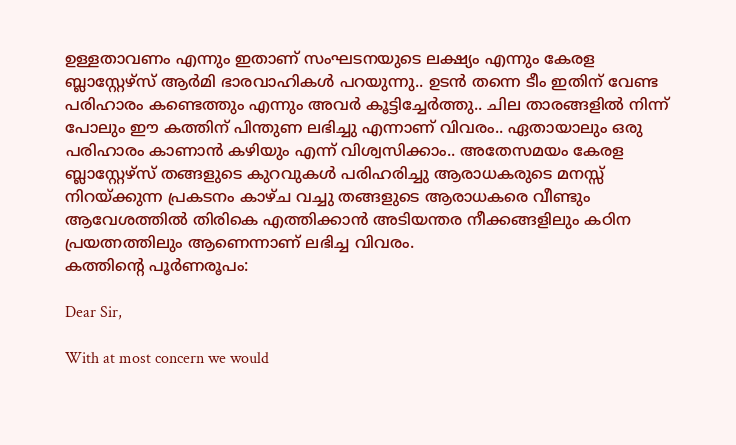ഉള്ളതാവണം എന്നും ഇതാണ് സംഘടനയുടെ ലക്ഷ്യം എന്നും കേരള ബ്ലാസ്റ്റേഴ്‌സ് ആർമി ഭാരവാഹികൾ പറയുന്നു.. ഉടൻ തന്നെ ടീം ഇതിന് വേണ്ട പരിഹാരം കണ്ടെത്തും എന്നും അവർ കൂട്ടിച്ചേർത്തു.. ചില താരങ്ങളിൽ നിന്ന് പോലും ഈ കത്തിന് പിന്തുണ ലഭിച്ചു എന്നാണ് വിവരം.. ഏതായാലും ഒരു പരിഹാരം കാണാൻ കഴിയും എന്ന് വിശ്വസിക്കാം.. അതേസമയം കേരള ബ്ലാസ്റ്റേഴ്‌സ് തങ്ങളുടെ കുറവുകൾ പരിഹരിച്ചു ആരാധകരുടെ മനസ്സ് നിറയ്ക്കുന്ന പ്രകടനം കാഴ്ച വച്ചു തങ്ങളുടെ ആരാധകരെ വീണ്ടും ആവേശത്തിൽ തിരികെ എത്തിക്കാൻ അടിയന്തര നീക്കങ്ങളിലും കഠിന പ്രയത്നത്തിലും ആണെന്നാണ് ലഭിച്ച വിവരം.
കത്തിന്റെ പൂർണരൂപം:

Dear Sir,

With at most concern we would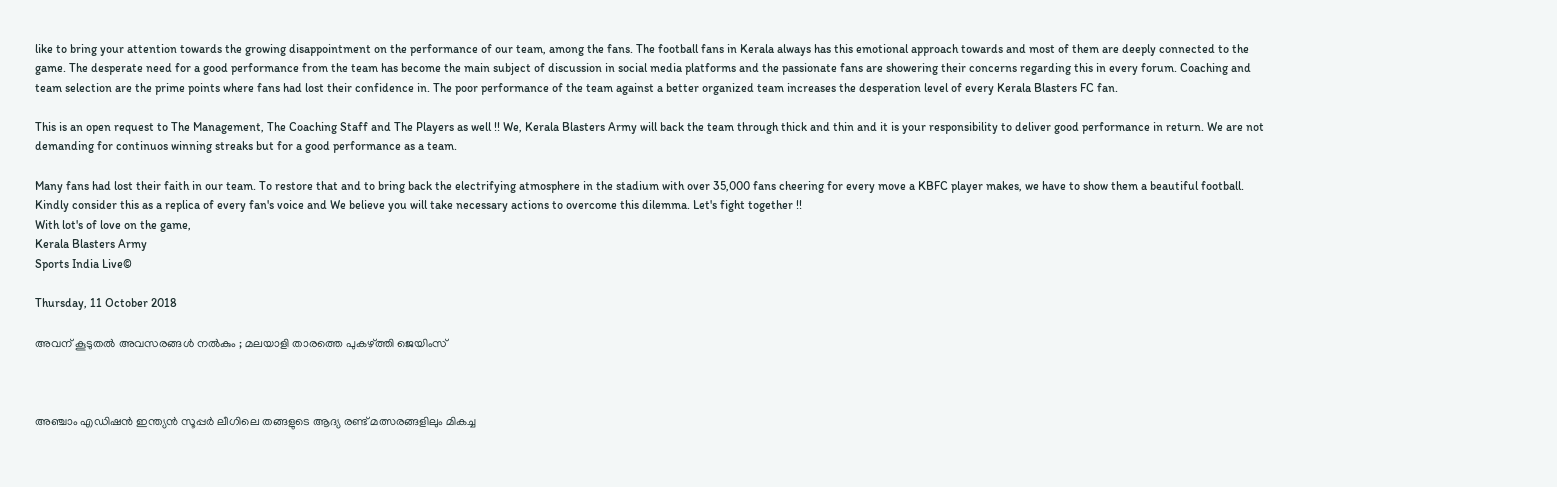like to bring your attention towards the growing disappointment on the performance of our team, among the fans. The football fans in Kerala always has this emotional approach towards and most of them are deeply connected to the game. The desperate need for a good performance from the team has become the main subject of discussion in social media platforms and the passionate fans are showering their concerns regarding this in every forum. Coaching and team selection are the prime points where fans had lost their confidence in. The poor performance of the team against a better organized team increases the desperation level of every Kerala Blasters FC fan.

This is an open request to The Management, The Coaching Staff and The Players as well !! We, Kerala Blasters Army will back the team through thick and thin and it is your responsibility to deliver good performance in return. We are not demanding for continuos winning streaks but for a good performance as a team.

Many fans had lost their faith in our team. To restore that and to bring back the electrifying atmosphere in the stadium with over 35,000 fans cheering for every move a KBFC player makes, we have to show them a beautiful football.
Kindly consider this as a replica of every fan's voice and We believe you will take necessary actions to overcome this dilemma. Let's fight together !!
With lot's of love on the game,
Kerala Blasters Army
Sports India Live©

Thursday, 11 October 2018

അവന്‌ കൂടുതൽ അവസരങ്ങൾ നൽകും ; മലയാളി താരത്തെ പുകഴ്ത്തി ജെയിംസ്



അഞ്ചാം എഡിഷൻ ഇന്ത്യൻ സൂപ്പർ ലീഗിലെ തങ്ങളുടെ ആദ്യ രണ്ട് മത്സരങ്ങളിലും മികച്ച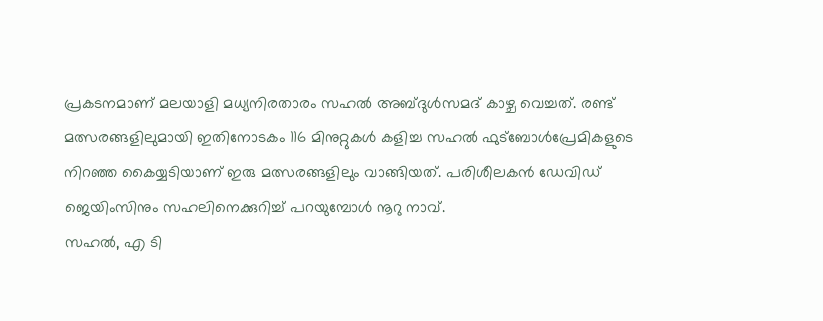പ്രകടനമാണ് മലയാളി മധ്യനിരതാരം സഹൽ അബ്ദുൾസമദ് കാഴ്ച വെച്ചത്. രണ്ട് മത്സരങ്ങളിലുമായി ഇതിനോടകം 116 മിനുറ്റുകൾ കളിച്ച സഹൽ ഫുട്ബോൾപ്രേമികളുടെ നിറഞ്ഞ കൈയ്യടിയാണ് ഇരു മത്സരങ്ങളിലും വാങ്ങിയത്. പരിശീലകൻ ഡേവിഡ് ജെയിംസിനും സഹലിനെക്കുറിച്ച് പറയുമ്പോൾ നൂറു നാവ്.
സഹൽ, എ ടി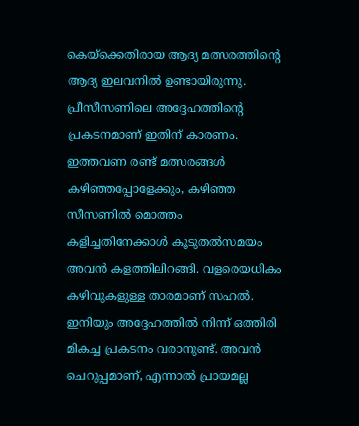കെയ്ക്കെതിരായ ആദ്യ മത്സരത്തിന്റെ ആദ്യ ഇലവനിൽ ഉണ്ടായിരുന്നു. പ്രീസീസണിലെ അദ്ദേഹത്തിന്റെ പ്രകടനമാണ് ഇതിന് കാരണം. ഇത്തവണ രണ്ട് മത്സരങ്ങൾ കഴിഞ്ഞപ്പോളേക്കും, കഴിഞ്ഞ സീസണിൽ മൊത്തം കളിച്ചതിനേക്കാൾ‌ കൂടുതൽസമയം അവൻ കളത്തിലിറങ്ങി. വളരെയധികം കഴിവുകളുള്ള താരമാണ് സഹൽ.
ഇനിയും അദ്ദേഹത്തിൽ നിന്ന് ഒത്തിരി മികച്ച പ്രകടനം വരാനുണ്ട്‌. അവൻ ചെറുപ്പമാണ്, എന്നാൽ പ്രായമല്ല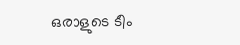ഒരാളുടെ ടീം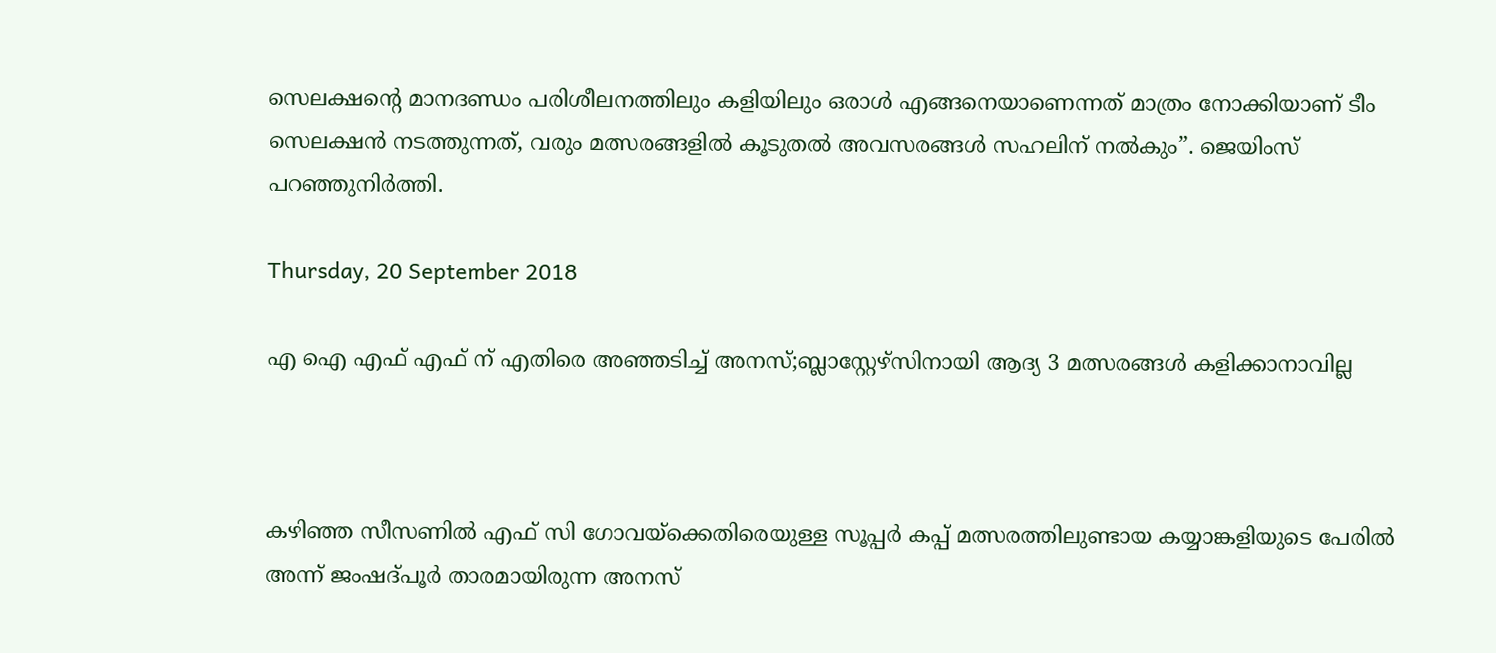സെലക്ഷന്റെ മാനദണ്ഡം പരിശീലനത്തിലും കളിയിലും ഒരാൾ എങ്ങനെയാണെന്നത് മാത്രം നോക്കിയാണ് ടീം സെലക്ഷ‌ൻ നടത്തുന്നത്, വരും മത്സരങ്ങളിൽ കൂടുതൽ അവസരങ്ങൾ സഹലിന് നൽകും”. ജെയിംസ് പറഞ്ഞുനിർത്തി‌.

Thursday, 20 September 2018

എ ഐ എഫ് എഫ് ന് എതിരെ അഞ്ഞടിച്ച് അനസ്;ബ്ലാസ്റ്റേഴ്സിനായി ആദ്യ 3 മത്സരങ്ങൾ കളിക്കാനാവില്ല



കഴിഞ്ഞ സീസണിൽ‌ എഫ് സി ഗോവയ്ക്കെതിരെയുള്ള സൂപ്പർ കപ്പ് മത്സരത്തിലുണ്ടായ കയ്യാങ്കളിയുടെ പേരിൽ അന്ന് ജംഷദ്പൂർ താരമായിരുന്ന അനസ്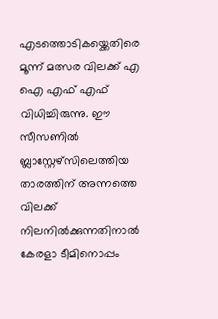എടത്തൊടികയ്ക്കെതിരെ മൂന്ന് മത്സര വിലക്ക് എ ഐ എഫ് എഫ് വിധിച്ചിരുന്നു. ഈ സീസണിൽ ബ്ലാസ്റ്റേഴ്സിലെത്തിയ താരത്തിന് അന്നത്തെ വിലക്ക് നിലനിൽക്കുന്നതിനാൽ കേരളാ ടീമിനൊപ്പം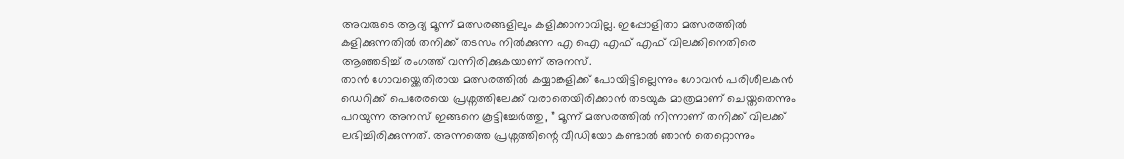അവരുടെ ആദ്യ മൂന്ന് മത്സരങ്ങളിലും കളിക്കാനാവില്ല‌. ഇപ്പോളിതാ മത്സരത്തിൽ കളിക്കുന്നതിൽ തനിക്ക് തടസം നിൽക്കുന്ന എ ഐ എഫ് എഫ് വിലക്കിനെതിരെ ആഞ്ഞടിച്ച് രംഗത്ത് വന്നിരിക്കുകയാണ് അനസ്.
താൻ ഗോവയ്ക്കെതിരായ മത്സരത്തിൽ കയ്യാങ്കളിക്ക്‌ പോയിട്ടില്ലെന്നും ഗോവൻ പരിശീലകൻ‌ ഡെറിക്ക് പെരേരയെ പ്രശ്നത്തിലേക്ക് വരാതെയിരിക്കാൻ തടയുക മാത്രമാണ് ചെയ്തതെന്നും പറയുന്ന അനസ് ഇങ്ങനെ കൂട്ടിച്ചേർത്തു, ” മൂന്ന് മത്സരത്തിൽ നിന്നാണ് തനിക്ക് വിലക്ക് ലഭിച്ചിരിക്കുന്നത്. അന്നത്തെ പ്രശ്നത്തിന്റെ വീഡിയോ കണ്ടാൽ ഞാൻ തെറ്റൊന്നും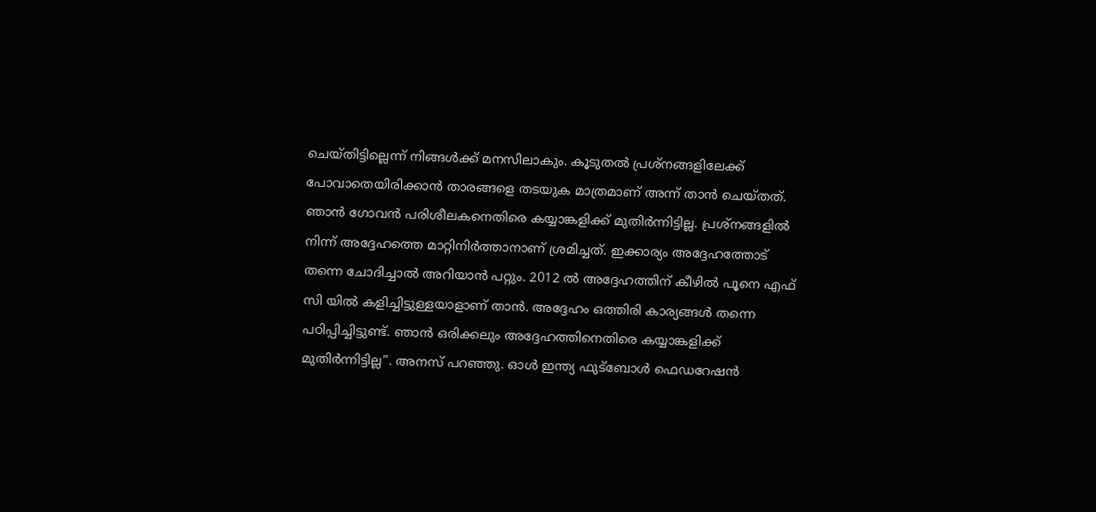ചെയ്തിട്ടില്ലെന്ന് നിങ്ങൾക്ക് മനസിലാകും. കൂടുതൽ പ്രശ്നങ്ങളിലേക്ക് പോവാതെയിരിക്കാൻ താരങ്ങളെ തടയുക മാത്രമാണ് അന്ന് താൻ ചെയ്തത്.
ഞാൻ ഗോവൻ പരിശീലകനെതിരെ കയ്യാങ്കളിക്ക് മുതിർന്നിട്ടില്ല. പ്രശ്നങ്ങളിൽ നിന്ന് അദ്ദേഹത്തെ മാറ്റിനിർത്താനാണ് ശ്രമിച്ചത്. ഇക്കാര്യം അദ്ദേഹത്തോട് തന്നെ ചോദിച്ചാൽ അറിയാൻ പറ്റും. 2012 ൽ അദ്ദേഹത്തിന് കീഴിൽ പൂനെ എഫ് സി യിൽ കളിച്ചിട്ടുള്ളയാളാണ് താൻ. അദ്ദേഹം ഒത്തിരി കാര്യങ്ങൾ തന്നെ പഠിപ്പിച്ചിട്ടുണ്ട്. ഞാൻ ഒരിക്കലും അദ്ദേഹത്തിനെതിരെ കയ്യാങ്കളിക്ക് മുതിർന്നിട്ടില്ല”. അനസ് പറഞ്ഞു. ഓൾ ഇന്ത്യ ഫുട്ബോൾ ഫെഡറേഷൻ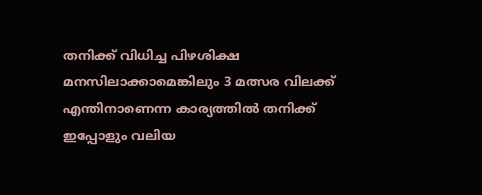തനിക്ക് വിധിച്ച പിഴശിക്ഷ മനസിലാക്കാമെങ്കിലും 3 മത്സര വിലക്ക് എന്തിനാണെന്ന കാര്യത്തിൽ തനിക്ക് ഇപ്പോളും വലിയ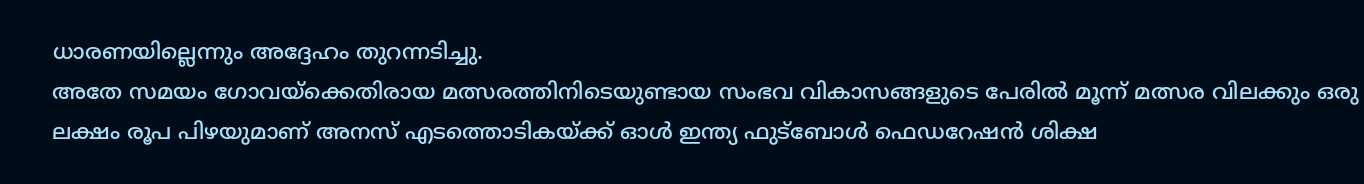ധാരണയില്ലെന്നും അദ്ദേഹം തുറന്നടിച്ചു.
അതേ സമയം ഗോവയ്ക്കെതിരായ മത്സരത്തിനിടെയുണ്ടായ സംഭവ വികാസങ്ങളുടെ പേരിൽ മൂന്ന് മത്സര വിലക്കും ഒരു ലക്ഷം രൂപ പിഴയുമാണ് അനസ് എടത്തൊടികയ്ക്ക് ഓൾ ഇന്ത്യ ഫുട്ബോൾ ഫെഡറേഷൻ ശിക്ഷ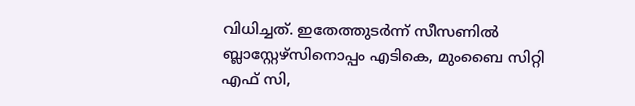വിധിച്ചത്. ഇതേത്തുടർന്ന് സീസണിൽ ബ്ലാസ്റ്റേഴ്സിനൊപ്പം എടികെ, മുംബൈ സിറ്റി എഫ് സി,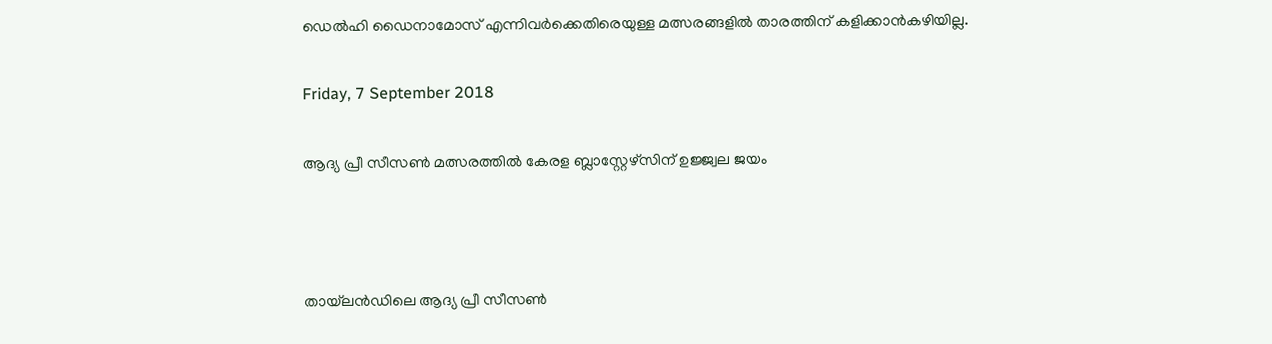ഡെൽഹി ഡൈനാമോസ് എന്നിവർക്കെതിരെയുള്ള മത്സരങ്ങളിൽ താരത്തിന് കളിക്കാൻകഴിയില്ല.

Friday, 7 September 2018

ആദ്യ പ്രീ സീസൺ മത്സരത്തിൽ കേരള ബ്ലാസ്റ്റേഴ്സിന് ഉജ്ജ്വല ജയം



തായ്‌ലൻഡിലെ ആദ്യ പ്രീ സീസൺ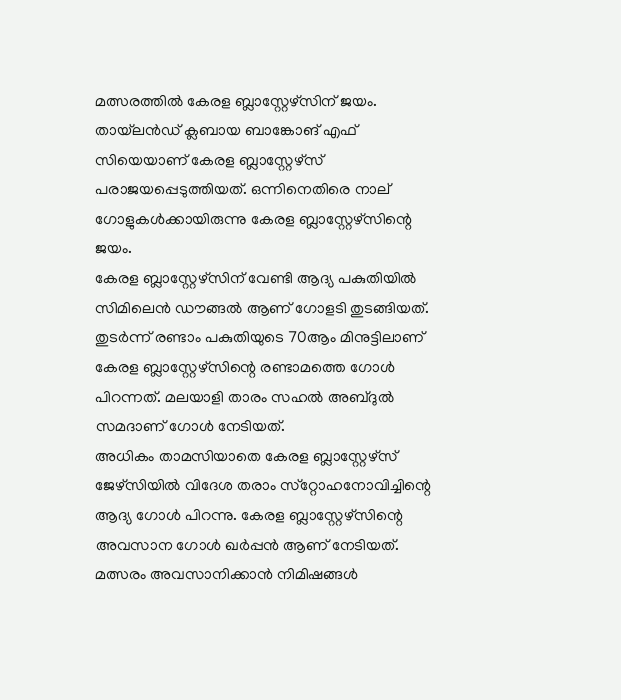മത്സരത്തിൽ കേരള ബ്ലാസ്റ്റേഴ്സിന് ജയം. തായ്‌ലൻഡ് ക്ലബായ ബാങ്കോങ് എഫ് സിയെയാണ് കേരള ബ്ലാസ്റ്റേഴ്‌സ് പരാജയപ്പെടുത്തിയത്. ഒന്നിനെതിരെ നാല് ഗോളുകൾക്കായിരുന്നു കേരള ബ്ലാസ്റ്റേഴ്സിന്റെ ജയം.
കേരള ബ്ലാസ്റ്റേഴ്സിന് വേണ്ടി ആദ്യ പകുതിയിൽ സിമിലെൻ ഡൗങ്ങൽ ആണ് ഗോളടി തുടങ്ങിയത്. തുടർന്ന് രണ്ടാം പകുതിയുടെ 70ആം മിനുട്ടിലാണ് കേരള ബ്ലാസ്റ്റേഴ്സിന്റെ രണ്ടാമത്തെ ഗോൾ പിറന്നത്. മലയാളി താരം സഹൽ അബ്ദുൽ സമദാണ് ഗോൾ നേടിയത്.
അധികം താമസിയാതെ കേരള ബ്ലാസ്റ്റേഴ്‌സ് ജേഴ്‌സിയിൽ വിദേശ തരാം സ്‌റ്റോഹനോവിച്ചിന്റെ ആദ്യ ഗോൾ പിറന്നു. കേരള ബ്ലാസ്റ്റേഴ്സിന്റെ അവസാന ഗോൾ ഖർപ്പൻ ആണ് നേടിയത്.
മത്സരം അവസാനിക്കാൻ നിമിഷങ്ങൾ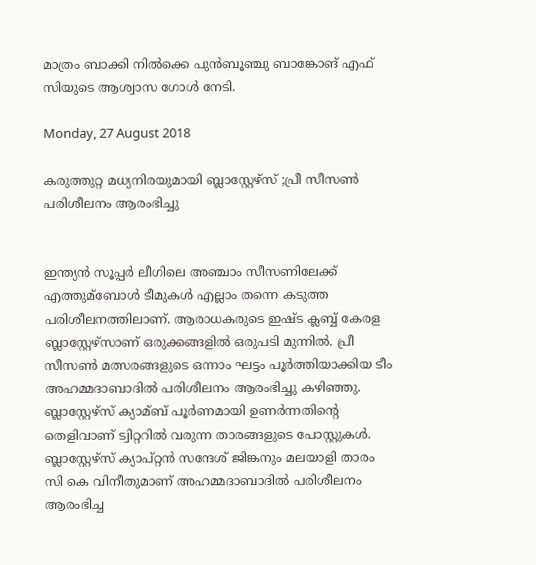മാത്രം ബാക്കി നിൽക്കെ പുൻബൂഞ്ചു ബാങ്കോങ് എഫ് സിയുടെ ആശ്വാസ ഗോൾ നേടി.

Monday, 27 August 2018

കരുത്തുറ്റ മധ്യനിരയുമായി ബ്ലാസ്റ്റേഴ്സ് ;പ്രീ സീസണ്‍ പരിശീലനം ആരംഭിച്ചു


ഇന്ത്യന്‍ സൂപ്പര്‍ ലീഗിലെ അഞ്ചാം സീസണിലേക്ക് എത്തുമ്ബോള്‍ ടീമുകള്‍ എല്ലാം തന്നെ കടുത്ത പരിശീലനത്തിലാണ്. ആരാധകരുടെ ഇഷ്ട ക്ലബ്ബ് കേരള ബ്ലാസ്റ്റേഴ്‌സാണ് ഒരുക്കങ്ങളില്‍ ഒരുപടി മുന്നില്‍. പ്രീ സീസണ്‍ മത്സരങ്ങളുടെ ഒന്നാം ഘട്ടം പൂര്‍ത്തിയാക്കിയ ടീം അഹമ്മദാബാദില്‍ പരിശീലനം ആരംഭിച്ചു കഴിഞ്ഞു. ബ്ലാസ്റ്റേഴ്‌സ് ക്യാമ്ബ് പൂര്‍ണമായി ഉണര്‍ന്നതിന്റെ തെളിവാണ് ട്വിറ്ററില്‍ വരുന്ന താരങ്ങളുടെ പോസ്റ്റുകള്‍. ബ്ലാസ്റ്റേഴ്‌സ് ക്യാപ്റ്റന്‍ സന്ദേശ് ജിങ്കനും മലയാളി താരം സി കെ വിനീതുമാണ് അഹമ്മദാബാദില്‍ പരിശീലനം ആരംഭിച്ച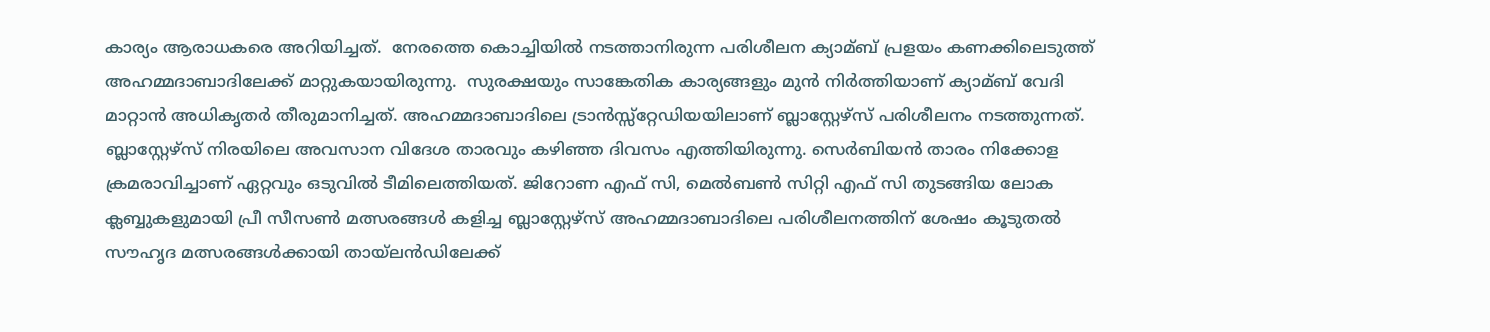കാര്യം ആരാധകരെ അറിയിച്ചത്.  നേരത്തെ കൊച്ചിയില്‍ നടത്താനിരുന്ന പരിശീലന ക്യാമ്ബ് പ്രളയം കണക്കിലെടുത്ത് അഹമ്മദാബാദിലേക്ക് മാറ്റുകയായിരുന്നു.  സുരക്ഷയും സാങ്കേതിക കാര്യങ്ങളും മുന്‍ നിര്‍ത്തിയാണ് ക്യാമ്ബ് വേദി മാറ്റാന്‍ അധികൃതര്‍ തീരുമാനിച്ചത്. അഹമ്മദാബാദിലെ ട്രാന്‍സ്സ്റ്റേഡിയയിലാണ് ബ്ലാസ്റ്റേഴ്‌സ് പരിശീലനം നടത്തുന്നത്.  ബ്ലാസ്റ്റേഴ്‌സ് നിരയിലെ അവസാന വിദേശ താരവും കഴിഞ്ഞ ദിവസം എത്തിയിരുന്നു. സെര്‍ബിയന്‍ താരം നിക്കോള ക്രമരാവിച്ചാണ് ഏറ്റവും ഒടുവില്‍ ടീമിലെത്തിയത്. ജിറോണ എഫ് സി, മെല്‍ബണ്‍ സിറ്റി എഫ് സി തുടങ്ങിയ ലോക ക്ലബ്ബുകളുമായി പ്രീ സീസണ്‍ മത്സരങ്ങള്‍ കളിച്ച ബ്ലാസ്റ്റേഴ്‌സ് അഹമ്മദാബാദിലെ പരിശീലനത്തിന് ശേഷം കൂടുതല്‍ സൗഹൃദ മത്സരങ്ങള്‍ക്കായി തായ്ലന്‍ഡിലേക്ക്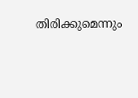തിരിക്കുമെന്നും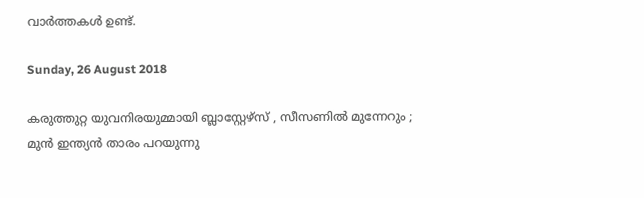വാര്‍ത്തകള്‍ ഉണ്ട്.

Sunday, 26 August 2018

കരുത്തുറ്റ യുവനിരയുമ്മായി ബ്ലാസ്റ്റേഴ്സ് , സീസണില്‍ മുന്നേറും ; മുന്‍ ഇന്ത്യന്‍ താരം പറയുന്നു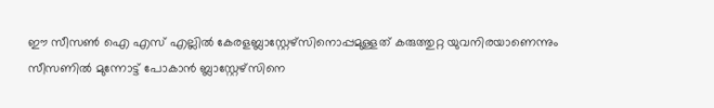ഈ സീസണ്‍ ഐ എസ് എല്ലില്‍ കേരളബ്ലാസ്റ്റേഴ്സിനൊപ്പമുള്ളത് കരുത്തുറ്റ യുവനിരയാണെന്നും സീസണില്‍ മുന്നോട്ട് പോകാന്‍ ബ്ലാസ്റ്റേഴ്സിനെ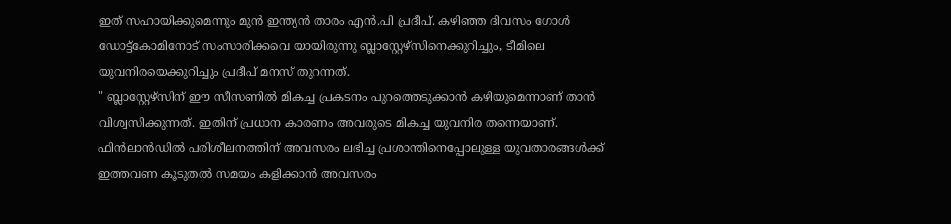ഇത് സഹായിക്കുമെന്നും മുന്‍ ഇന്ത്യന്‍ താരം എന്‍.പി പ്രദീപ്. കഴിഞ്ഞ ദിവസം ഗോള്‍ ഡോട്ട്കോമിനോട് സംസാരിക്കവെ യായിരുന്നു ബ്ലാസ്റ്റേഴ്സിനെക്കുറിച്ചും, ടീമിലെ യുവനിരയെക്കുറിച്ചും പ്രദീപ് മനസ് തുറന്നത്.
" ബ്ലാസ്റ്റേഴ്സിന് ഈ സീസണില്‍ മികച്ച പ്രകടനം പുറത്തെടുക്കാന്‍ കഴിയുമെന്നാണ് താന്‍ വിശ്വസിക്കുന്നത്. ഇതിന് പ്രധാന കാരണം അവരുടെ മികച്ച യുവനിര തന്നെയാണ്. ഫിന്‍ലാന്‍ഡില്‍ പരിശീലനത്തിന് അവസരം ലഭിച്ച പ്രശാന്തിനെപ്പോലുള്ള യുവതാരങ്ങള്‍ക്ക് ഇത്തവണ കൂടുതല്‍ സമയം കളിക്കാന്‍ അവസരം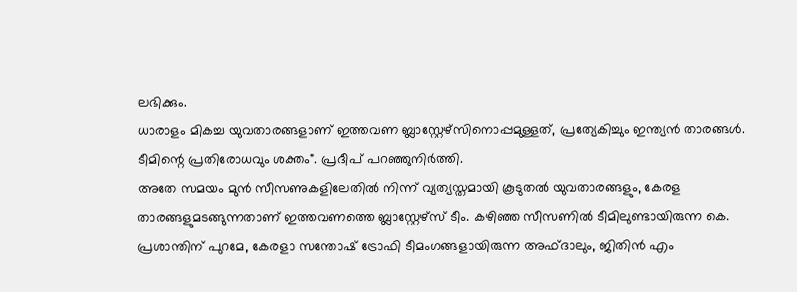ലഭിക്കും.
ധാരാളം മികച്ച യുവതാരങ്ങളാണ് ഇത്തവണ ബ്ലാസ്റ്റേഴ്സിനൊപ്പമുള്ളത്, പ്രത്യേകിച്ചും ഇന്ത്യന്‍ താരങ്ങള്‍. ടീമിന്റെ പ്രതിരോധവും ശക്തം". പ്രദീപ് പറഞ്ഞുനിര്‍ത്തി.
അതേ സമയം മുന്‍ സീസണുകളിലേതില്‍ നിന്ന് വ്യത്യസ്തമായി കൂടുതല്‍ യുവതാരങ്ങളും, കേരള താരങ്ങളുമടങ്ങുന്നതാണ് ഇത്തവണത്തെ ബ്ലാസ്റ്റേഴ്സ് ടീം. കഴിഞ്ഞ സീസണില്‍ ടീമിലുണ്ടായിരുന്ന കെ. പ്രശാന്തിന് പുറമേ, കേരളാ സന്തോഷ് ട്രോഫി ടീമംഗങ്ങളായിരുന്ന അഫ്ദാലും, ജിതിന്‍ എം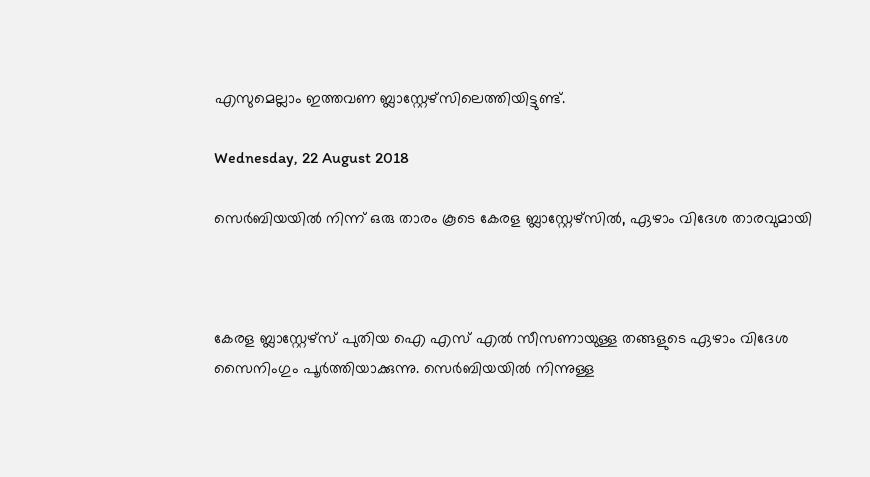എസുമെല്ലാം ഇത്തവണ ബ്ലാസ്റ്റേഴ്സിലെത്തി‌യിട്ടുണ്ട്.

Wednesday, 22 August 2018

സെര്‍ബിയയില്‍ നിന്ന് ഒരു താരം കൂടെ കേരള ബ്ലാസ്റ്റേഴ്സില്‍, ഏഴാം വിദേശ താരവുമായി



കേരള ബ്ലാസ്റ്റേഴ്സ് പുതിയ ഐ എസ് എല്‍ സീസണായുള്ള തങ്ങളുടെ ഏഴാം വിദേശ സൈനിംഗും പൂര്‍ത്തിയാക്കുന്നു. സെര്‍ബിയയില്‍ നിന്നുള്ള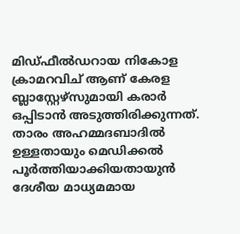മിഡ്ഫീല്‍ഡറായ നികോള ക്രാമറവിച് ആണ് കേരള ബ്ലാസ്റ്റേഴ്സുമായി കരാര്‍ ഒപ്പിടാന്‍ അടുത്തിരിക്കുന്നത്. താരം അഹമ്മദബാദില്‍ ഉള്ളതായും മെഡിക്കല്‍ പൂര്‍ത്തിയാക്കിയതായുന്‍ ദേശീയ മാധ്യമമായ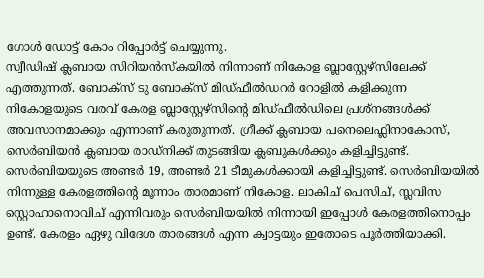ഗോള്‍ ഡോട്ട് കോം റിപ്പോര്‍ട്ട് ചെയ്യുന്നു.
സ്വീഡിഷ് ക്ലബായ സിറിയന്‍സ്കയില്‍ നിന്നാണ് നികോള ബ്ലാസ്റ്റേഴ്സിലേക്ക് എത്തുന്നത്. ബോക്സ് ടു ബോക്സ് മിഡ്ഫീല്‍ഡറര്‍ റോളില്‍ കളിക്കുന്ന നികോളയുടെ വരവ് കേരള ബ്ലാസ്റ്റേഴ്സിന്റെ മിഡ്ഫീല്‍ഡിലെ പ്രശ്നങ്ങള്‍ക്ക് അവസാനമാക്കും എന്നാണ് കരുതുന്നത്. ഗ്രീക്ക് ക്ലബായ പനെലെഫ്ലിനാകോസ്, സെര്‍ബിയന്‍ ക്ലബായ രാഡ്നിക്ക് തുടങ്ങിയ ക്ലബുകള്‍ക്കും കളിച്ചിട്ടുണ്ട്.
സെര്‍ബിയയുടെ അണ്ടര്‍ 19, അണ്ടര്‍ 21 ടീമുകള്‍ക്കായി കളിച്ചിട്ടുണ്ട്. സെര്‍ബിയയില്‍ നിന്നുള്ള കേരളത്തിന്റെ മൂന്നാം താരമാണ് നികോള. ലാകിച് പെസിച്, സ്ലവിസ സ്റ്റൊഹാനൊവിച് എന്നിവരും സെര്‍ബിയയില്‍ നിന്നായി ഇപ്പോള്‍ കേരളത്തിനൊപ്പം ഉണ്ട്. കേരളം ഏഴു വിദേശ താരങ്ങള്‍ എന്ന ക്വാട്ടയും ഇതോടെ പൂര്‍ത്തിയാക്കി.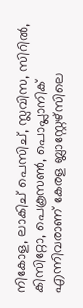നികോള, ലാകിച് പെസിച്, സ്ലവിസ, സിറില്‍, കിസിറ്റോ, പെകൂസണ്‍, പൊപ്ലാനിക് എന്നിവരാണ് കേരള ബ്ലാസ്റ്റേഴ്സിലെ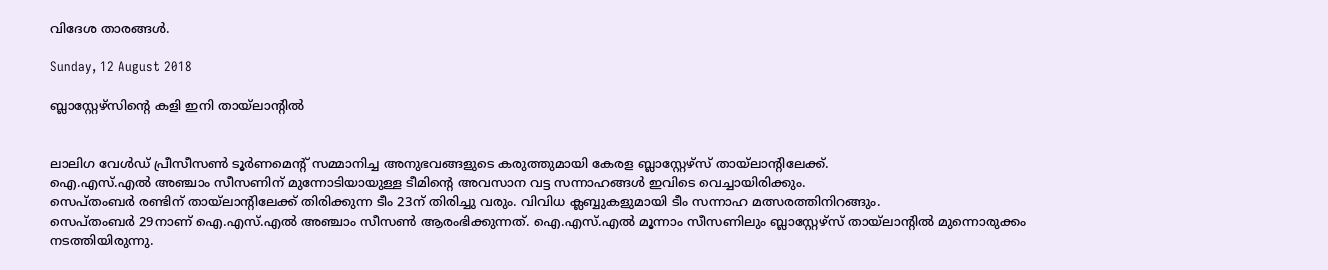വിദേശ താരങ്ങള്‍.

Sunday, 12 August 2018

ബ്ലാസ്റ്റേഴ്സിന്റെ കളി ഇനി തായ്‌ലാന്റിൽ


ലാലിഗ വേള്‍ഡ് പ്രീസീസണ്‍ ടൂര്‍ണമെന്റ് സമ്മാനിച്ച അനുഭവങ്ങളുടെ കരുത്തുമായി കേരള ബ്ലാസ്റ്റേഴ്‌സ് തായ്‌ലാന്റിലേക്ക്.
ഐ.എസ്.എല്‍ അഞ്ചാം സീസണിന് മുന്നോടിയായുള്ള ടീമിന്റെ അവസാന വട്ട സന്നാഹങ്ങള്‍ ഇവിടെ വെച്ചായിരിക്കും.
സെപ്തംബര്‍ രണ്ടിന് തായ്‌ലാന്റിലേക്ക് തിരിക്കുന്ന ടീം 23ന് തിരിച്ചു വരും. വിവിധ ക്ലബ്ബുകളുമായി ടീം സന്നാഹ മത്സരത്തിനിറങ്ങും.
സെപ്തംബര്‍ 29നാണ് ഐ.എസ്.എല്‍ അഞ്ചാം സീസണ്‍ ആരംഭിക്കുന്നത്. ഐ.എസ്.എല്‍ മൂന്നാം സീസണിലും ബ്ലാസ്റ്റേഴ്‌സ് തായ്‌ലാന്റില്‍ മുന്നൊരുക്കം നടത്തിയിരുന്നു.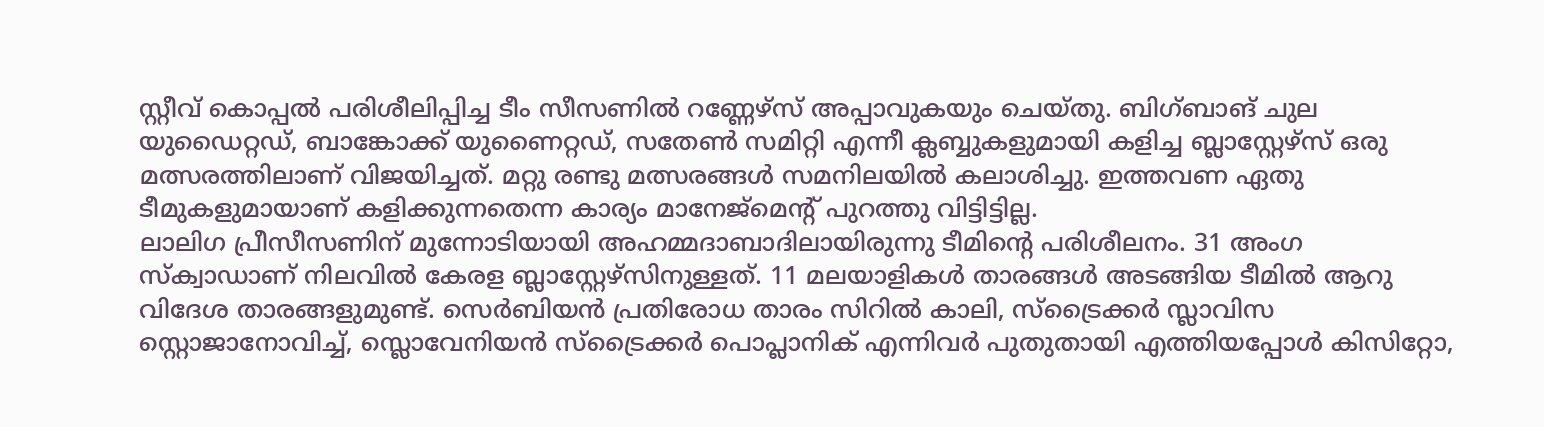സ്റ്റീവ് കൊപ്പല്‍ പരിശീലിപ്പിച്ച ടീം സീസണില്‍ റണ്ണേഴ്‌സ് അപ്പാവുകയും ചെയ്തു. ബിഗ്ബാങ് ചുല യുഡൈറ്റഡ്, ബാങ്കോക്ക് യുണൈറ്റഡ്, സതേണ്‍ സമിറ്റി എന്നീ ക്ലബ്ബുകളുമായി കളിച്ച ബ്ലാസ്റ്റേഴ്‌സ് ഒരു മത്സരത്തിലാണ് വിജയിച്ചത്. മറ്റു രണ്ടു മത്സരങ്ങള്‍ സമനിലയില്‍ കലാശിച്ചു. ഇത്തവണ ഏതു ടീമുകളുമായാണ് കളിക്കുന്നതെന്ന കാര്യം മാനേജ്‌മെന്റ് പുറത്തു വിട്ടിട്ടില്ല.
ലാലിഗ പ്രീസീസണിന് മുന്നോടിയായി അഹമ്മദാബാദിലായിരുന്നു ടീമിന്റെ പരിശീലനം. 31 അംഗ സ്‌ക്വാഡാണ് നിലവില്‍ കേരള ബ്ലാസ്റ്റേഴ്‌സിനുള്ളത്. 11 മലയാളികള്‍ താരങ്ങള്‍ അടങ്ങിയ ടീമില്‍ ആറു വിദേശ താരങ്ങളുമുണ്ട്. സെര്‍ബിയന്‍ പ്രതിരോധ താരം സിറില്‍ കാലി, സ്‌ട്രൈക്കര്‍ സ്ലാവിസ സ്റ്റൊജാനോവിച്ച്, സ്ലൊവേനിയന്‍ സ്‌ട്രൈക്കര്‍ പൊപ്ലാനിക് എന്നിവര്‍ പുതുതായി എത്തിയപ്പോള്‍ കിസിറ്റോ,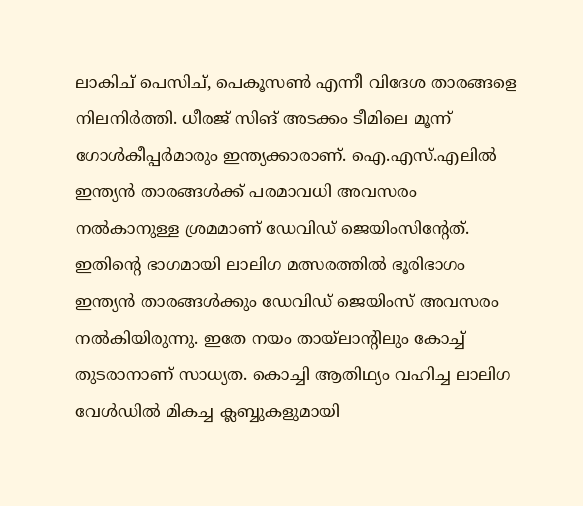ലാകിച് പെസിച്, പെകൂസണ്‍ എന്നീ വിദേശ താരങ്ങളെ നിലനിര്‍ത്തി. ധീരജ് സിങ് അടക്കം ടീമിലെ മൂന്ന് ഗോള്‍കീപ്പര്‍മാരും ഇന്ത്യക്കാരാണ്. ഐ.എസ്.എലില്‍ ഇന്ത്യന്‍ താരങ്ങള്‍ക്ക് പരമാവധി അവസരം നല്‍കാനുള്ള ശ്രമമാണ് ഡേവിഡ് ജെയിംസിന്റേത്.
ഇതിന്റെ ഭാഗമായി ലാലിഗ മത്സരത്തില്‍ ഭൂരിഭാഗം ഇന്ത്യന്‍ താരങ്ങള്‍ക്കും ഡേവിഡ് ജെയിംസ് അവസരം നല്‍കിയിരുന്നു. ഇതേ നയം തായ്‌ലാന്റിലും കോച്ച് തുടരാനാണ് സാധ്യത. കൊച്ചി ആതിഥ്യം വഹിച്ച ലാലിഗ വേള്‍ഡില്‍ മികച്ച ക്ലബ്ബുകളുമായി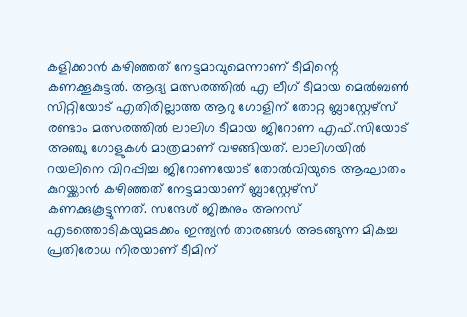കളിക്കാന്‍ കഴിഞ്ഞത് നേട്ടമാവുമെന്നാണ് ടീമിന്റെ കണക്കൂകുട്ടല്‍. ആദ്യ മത്സരത്തില്‍ എ ലീഗ് ടീമായ മെല്‍ബണ്‍ സിറ്റിയോട് എതിരില്ലാത്ത ആറു ഗോളിന് തോറ്റ ബ്ലാസ്റ്റേഴ്‌സ് രണ്ടാം മത്സരത്തില്‍ ലാലിഗ ടീമായ ജിറോണ എഫ്.സിയോട് അഞ്ചു ഗോളുകള്‍ മാത്രമാണ് വഴങ്ങിയത്. ലാലിഗയില്‍ റയലിനെ വിറപ്പിച്ച ജിറോണയോട് തോല്‍വിയുടെ ആഘാതം കുറയ്ക്കാന്‍ കഴിഞ്ഞത് നേട്ടമായാണ് ബ്ലാസ്റ്റേഴ്‌സ് കണക്കുകൂട്ടുന്നത്. സന്ദേശ് ജിങ്കനും അനസ് എടത്തൊടികയുമടക്കം ഇന്ത്യന്‍ താരങ്ങള്‍ അടങ്ങുന്ന മികച്ച പ്രതിരോധ നിരയാണ് ടീമിന്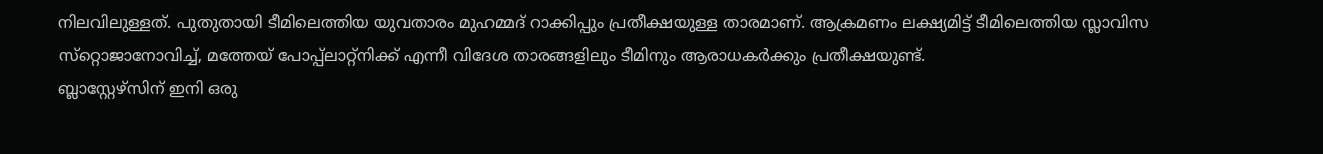നിലവിലുള്ളത്. പുതുതായി ടീമിലെത്തിയ യുവതാരം മുഹമ്മദ് റാക്കിപ്പും പ്രതീക്ഷയുള്ള താരമാണ്. ആക്രമണം ലക്ഷ്യമിട്ട് ടീമിലെത്തിയ സ്ലാവിസ സ്‌റ്റൊജാനോവിച്ച്, മത്തേയ് പോപ്പ്‌ലാറ്റ്‌നിക്ക് എന്നീ വിദേശ താരങ്ങളിലും ടീമിനും ആരാധകര്‍ക്കും പ്രതീക്ഷയുണ്ട്.
ബ്ലാസ്റ്റേഴ്‌സിന് ഇനി ഒരു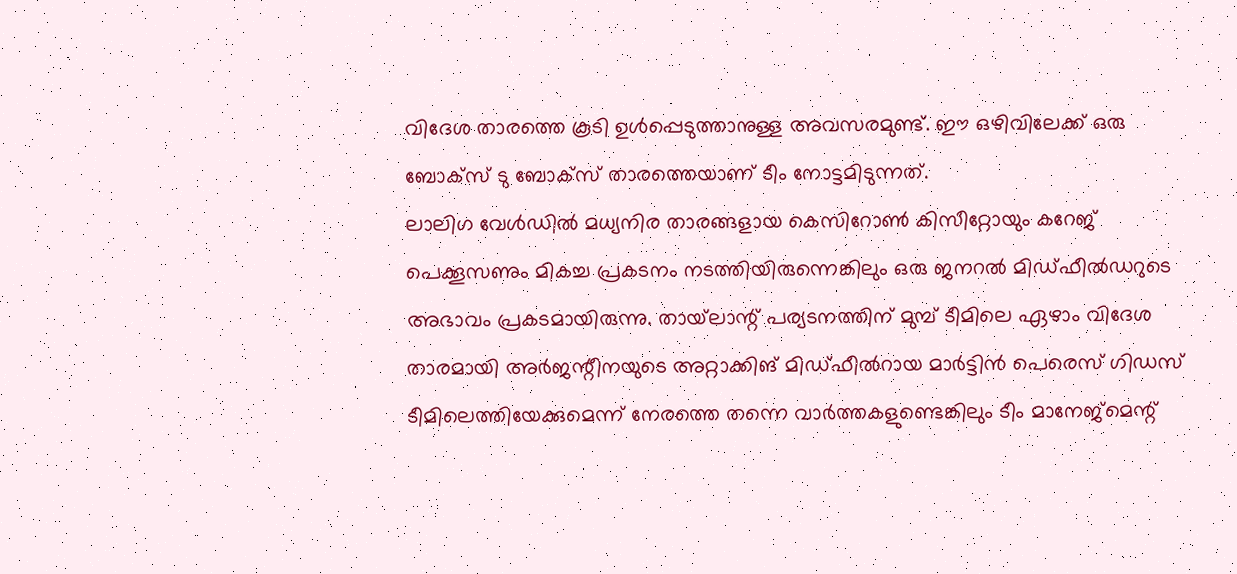വിദേശ താരത്തെ കൂടി ഉള്‍പ്പെടുത്താനുള്ള അവസരമുണ്ട്. ഈ ഒഴിവിലേക്ക് ഒരു ബോക്‌സ് ടു ബോക്‌സ് താരത്തെയാണ് ടീം നോട്ടമിടുന്നത്.
ലാലിഗ വേള്‍ഡില്‍ മധ്യനിര താരങ്ങളായ കെസിറോണ്‍ കിസീറ്റോയും കറേജ് പെക്കൂസണും മികച്ച പ്രകടനം നടത്തിയിരുന്നെങ്കിലും ഒരു ജനറല്‍ മിഡ്ഫീല്‍ഡറുടെ അഭാവം പ്രകടമായിരുന്നു. തായ്‌ലാന്റ് പര്യടനത്തിന് മുമ്പ് ടീമിലെ ഏഴാം വിദേശ താരമായി അര്‍ജന്റീനയുടെ അറ്റാക്കിങ് മിഡ്ഫീല്‍റായ മാര്‍ട്ടിന്‍ പെരെസ് ഗിഡസ് ടീമിലെത്തിയേക്കുമെന്ന് നേരത്തെ തന്നെ വാര്‍ത്തകളുണ്ടെങ്കിലും ടീം മാനേജ്‌മെന്റ്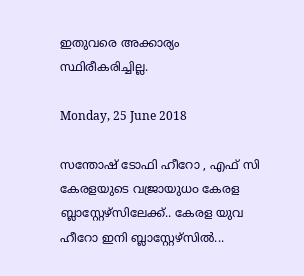ഇതുവരെ അക്കാര്യം സ്ഥിരീകരിച്ചില്ല.

Monday, 25 June 2018

സന്തോഷ് ടോഫി ഹീറോ , എഫ് സി കേരളയുടെ വജ്രായുധ൦ കേരള ബ്ലാസ്റ്റേഴ്സിലേക്ക്.. കേരള യുവ ഹീറോ ഇനി ബ്ലാസ്റ്റേഴ്സിൽ...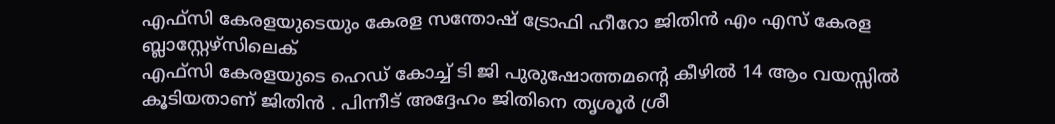എഫ്‌സി കേരളയുടെയും കേരള സന്തോഷ് ട്രോഫി ഹീറോ ജിതിൻ എം എസ് കേരള ബ്ലാസ്റ്റേഴ്സിലെക്
എഫ്‌സി കേരളയുടെ ഹെഡ് കോച്ച് ടി ജി പുരുഷോത്തമന്റെ കീഴിൽ 14 ആം വയസ്സിൽ കൂടിയതാണ് ജിതിൻ . പിന്നീട് അദ്ദേഹം ജിതിനെ തൃശൂർ ശ്രീ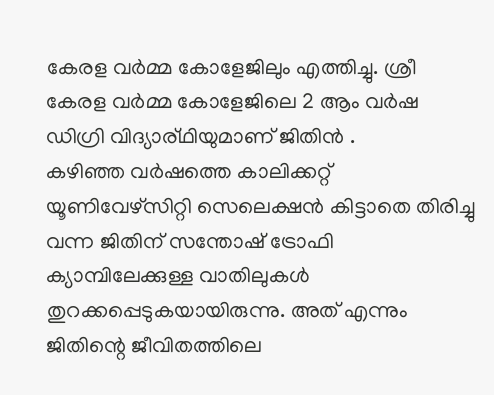കേരള വർമ്മ കോളേജിലും എത്തിച്ചു. ശ്രീ കേരള വർമ്മ കോളേജിലെ 2 ആം വർഷ ഡിഗ്രി വിദ്യാര്ഥിയുമാണ് ജിതിൻ .
കഴിഞ്ഞ വർഷത്തെ കാലിക്കറ്റ് യൂണിവേഴ്സിറ്റി സെലെക്ഷൻ കിട്ടാതെ തിരിച്ചു വന്ന ജിതിന് സന്തോഷ് ട്രോഫി ക്യാമ്പിലേക്കുള്ള വാതിലുകൾ തുറക്കപ്പെടുകയായിരുന്നു. അത് എന്നും ജിതിന്റെ ജീവിതത്തിലെ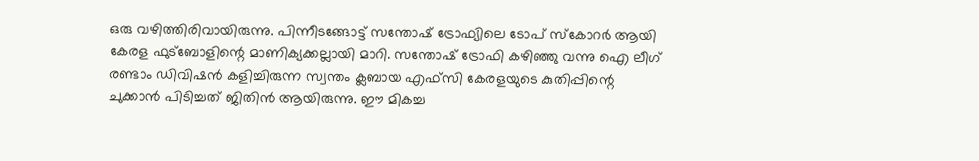ഒരു വഴിത്തിരിവായിരുന്നു. പിന്നീടങ്ങോട്ട് സന്തോഷ് ട്രോഫ്യിലെ ടോപ് സ്കോറർ ആയി കേരള ഫുട്ബോളിന്റെ മാണിക്യക്കല്ലായി മാറി. സന്തോഷ് ട്രോഫി കഴിഞ്ഞു വന്നു ഐ ലീഗ് രണ്ടാം ഡിവിഷൻ കളിച്ചിരുന്ന സ്വന്തം ക്ലബായ എഫ്‌സി കേരളയുടെ കുതിപ്പിന്റെ ചുക്കാൻ പിടിച്ചത് ജിതിൻ ആയിരുന്നു. ഈ മികച്ച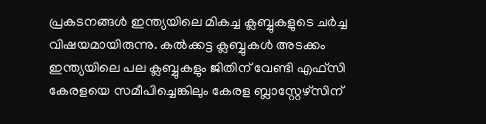പ്രകടനങ്ങൾ ഇന്ത്യയിലെ മികച്ച ക്ലബ്ബുകളുടെ ചർച്ച വിഷയമായിരുന്നു. കൽക്കട്ട ക്ലബ്ബുകൾ അടക്കം ഇന്ത്യയിലെ പല ക്ലബ്ബുകളും ജിതിന് വേണ്ടി എഫ്‌സി കേരളയെ സമീപിച്ചെങ്കിലും കേരള ബ്ലാസ്റ്റേഴ്സിന്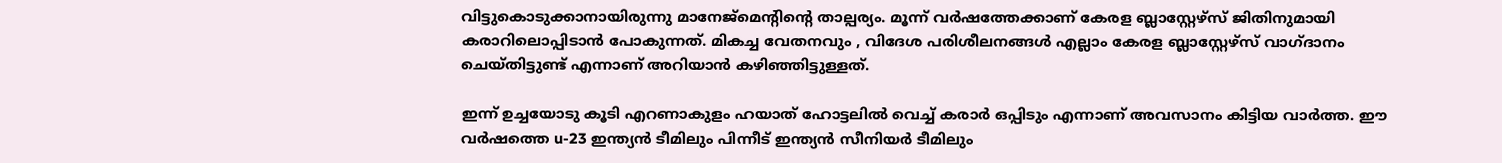വിട്ടുകൊടുക്കാനായിരുന്നു മാനേജ്മെന്റിന്റെ താല്പര്യം. മൂന്ന് വർഷത്തേക്കാണ് കേരള ബ്ലാസ്റ്റേഴ്‌സ് ജിതിനുമായി കരാറിലൊപ്പിടാൻ പോകുന്നത്. മികച്ച വേതനവും , വിദേശ പരിശീലനങ്ങൾ എല്ലാം കേരള ബ്ലാസ്റ്റേഴ്‌സ് വാഗ്ദാനം ചെയ്തിട്ടുണ്ട് എന്നാണ് അറിയാൻ കഴിഞ്ഞിട്ടുള്ളത്.

ഇന്ന് ഉച്ചയോടു കൂടി എറണാകുളം ഹയാത് ഹോട്ടലിൽ വെച്ച് കരാർ ഒപ്പിടും എന്നാണ് അവസാനം കിട്ടിയ വാർത്ത. ഈ വർഷത്തെ u-23 ഇന്ത്യൻ ടീമിലും പിന്നീട് ഇന്ത്യൻ സീനിയർ ടീമിലും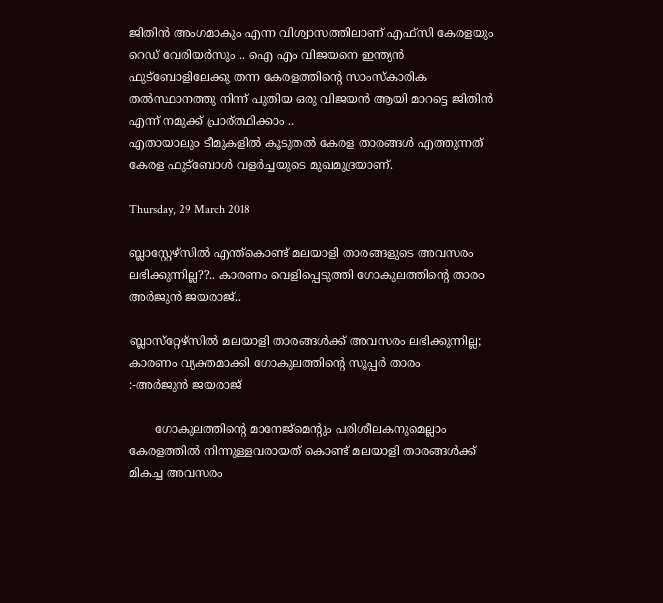ജിതിൻ അംഗമാകും എന്ന വിശ്വാസത്തിലാണ് എഫ്‌സി കേരളയും റെഡ് വേരിയർസും .. ഐ എം വിജയനെ ഇന്ത്യൻ ഫുട്ബോളിലേക്കു തന്ന കേരളത്തിന്റെ സാംസ്കാരിക തൽസ്ഥാനത്തു നിന്ന് പുതിയ ഒരു വിജയൻ ആയി മാറട്ടെ ജിതിൻ എന്ന് നമുക്ക് പ്രാര്ത്ഥിക്കാം ..
എതായാലു൦ ടീമുകളിൽ കൂടുതൽ കേരള താരങ്ങൾ എത്തുന്നത് കേരള ഫുട്ബോൾ വളർച്ചയുടെ മുഖമുദ്രയാണ്.

Thursday, 29 March 2018

ബ്ലാസ്റ്റേഴ്സിൽ എന്ത്കൊണ്ട് മലയാളി താരങ്ങളുടെ അവസരം ലഭിക്കുന്നില്ല??.. കാരണം വെളിപ്പെടുത്തി ഗോകുലത്തിന്റെ താര൦ അർജുൻ ജയരാജ്..

ബ്ലാസ്‌റ്റേഴ്‌സില്‍ മലയാളി താരങ്ങള്‍ക്ക് അവസരം ലഭിക്കുന്നില്ല; കാരണം വ്യക്തമാക്കി ഗോകുലത്തിന്റെ സൂപ്പര്‍ താരം
:-അർജുൻ ജയരാജ്

       ഗോകുലത്തിന്റെ മാനേജ്‌മെന്റും പരിശീലകനുമെല്ലാം കേരളത്തില്‍ നിന്നുള്ളവരായത് കൊണ്ട് മലയാളി താരങ്ങള്‍ക്ക് മികച്ച അവസരം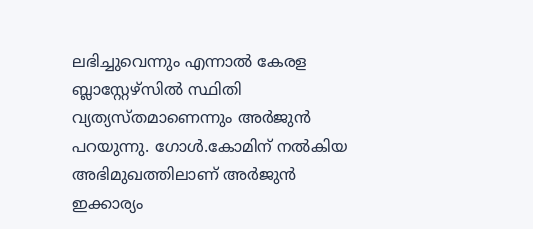ലഭിച്ചുവെന്നും എന്നാല്‍ കേരള ബ്ലാസ്റ്റേഴ്‌സില്‍ സ്ഥിതി വ്യത്യസ്തമാണെന്നും അര്‍ജുന്‍ പറയുന്നു. ഗോള്‍.കോമിന് നല്‍കിയ അഭിമുഖത്തിലാണ് അര്‍ജുന്‍ ഇക്കാര്യം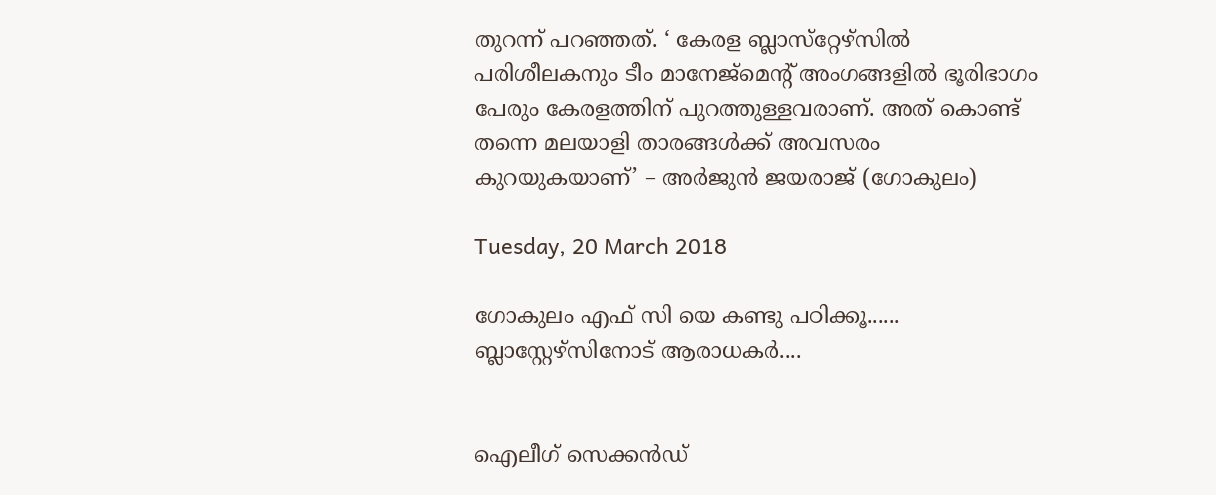തുറന്ന് പറഞ്ഞത്. ‘ കേരള ബ്ലാസ്‌റ്റേഴ്‌സില്‍ പരിശീലകനും ടീം മാനേജ്‌മെന്റ് അംഗങ്ങളില്‍ ഭൂരിഭാഗം പേരും കേരളത്തിന് പുറത്തുള്ളവരാണ്. അത് കൊണ്ട് തന്നെ മലയാളി താരങ്ങള്‍ക്ക് അവസരം കുറയുകയാണ്’ – അർജുൻ ജയരാജ് (ഗോകുലം)

Tuesday, 20 March 2018

ഗോകുലം എഫ് സി യെ കണ്ടു പഠിക്കൂ...... ബ്ലാസ്റ്റേഴ്‌സിനോട് ആരാധകർ....


ഐലീഗ് സെക്കന്‍ഡ്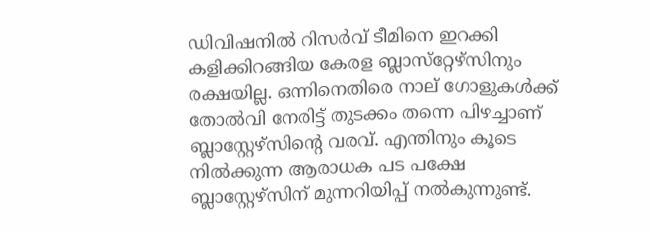ഡിവിഷനില്‍ റിസര്‍വ് ടീമിനെ ഇറക്കി കളിക്കിറങ്ങിയ കേരള ബ്ലാസ്‌റ്റേഴ്‌സിനും രക്ഷയില്ല. ഒന്നിനെതിരെ നാല് ഗോളുകള്‍ക്ക് തോല്‍വി നേരിട്ട് തുടക്കം തന്നെ പിഴച്ചാണ് ബ്ലാസ്റ്റേഴ്‌സിന്റെ വരവ്. എന്തിനും കൂടെ നില്‍ക്കുന്ന ആരാധക പട പക്ഷേ ബ്ലാസ്റ്റേഴ്‌സിന് മുന്നറിയിപ്പ് നല്‍കുന്നുണ്ട്‌.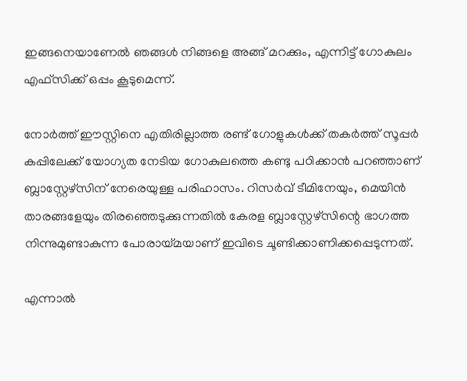ഇങ്ങനെയാണേല്‍ ഞങ്ങള്‍ നിങ്ങളെ അങ്ങ് മറക്കും, എന്നിട്ട് ഗോകുലം എഫ്‌സിക്ക് ഒപ്പം കൂടുമെന്ന്.

നോര്‍ത്ത് ഈസ്റ്റിനെ എതിരില്ലാത്ത രണ്ട് ഗോളുകള്‍ക്ക് തകര്‍ത്ത് സൂപ്പര്‍ കപ്പിലേക്ക് യോഗ്യത നേടിയ ഗോകുലത്തെ കണ്ടു പഠിക്കാന്‍ പറഞ്ഞാണ് ബ്ലാസ്റ്റേഴ്‌സിന് നേരെയുള്ള പരിഹാസം. റിസര്‍വ് ടീമിനേയും, മെയിന്‍ താരങ്ങളേയും തിരഞ്ഞെടുക്കുന്നതില്‍ കേരള ബ്ലാസ്റ്റേഴ്‌സിന്റെ ഭാഗത്ത നിന്നുമുണ്ടാകുന്ന പോരായ്മയാണ് ഇവിടെ ചൂണ്ടിക്കാണിക്കപ്പെടുന്നത്.

എന്നാല്‍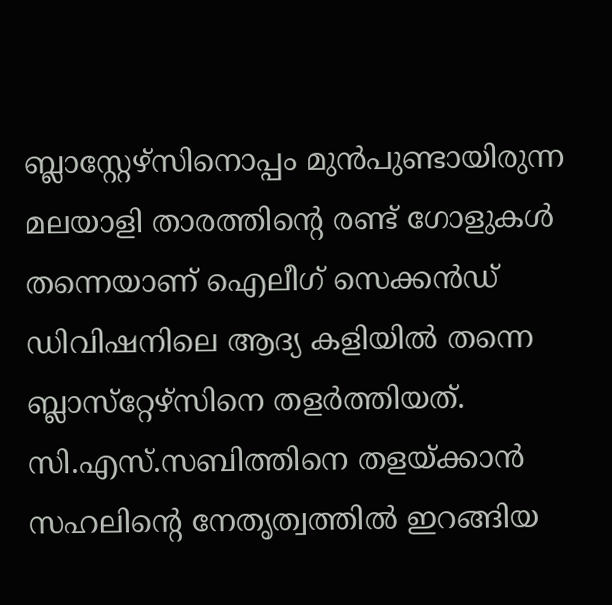ബ്ലാസ്റ്റേഴ്‌സിനൊപ്പം മുന്‍പുണ്ടായിരുന്ന മലയാളി താരത്തിന്റെ രണ്ട് ഗോളുകള്‍ തന്നെയാണ് ഐലീഗ് സെക്കന്‍ഡ് ഡിവിഷനിലെ ആദ്യ കളിയില്‍ തന്നെ ബ്ലാസ്‌റ്റേഴ്‌സിനെ തളര്‍ത്തിയത്. സി.എസ്.സബിത്തിനെ തളയ്ക്കാന്‍ സഹലിന്റെ നേതൃത്വത്തില്‍ ഇറങ്ങിയ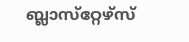ബ്ലാസ്‌റ്റേഴ്‌സ്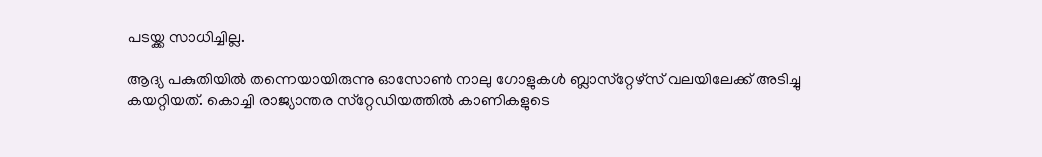പടയ്ക്ക സാധിച്ചില്ല.

ആദ്യ പകുതിയില്‍ തന്നെയായിരുന്നു ഓസോണ്‍ നാലു ഗോളുകള്‍ ബ്ലാസ്‌റ്റേഴ്‌സ് വലയിലേക്ക് അടിച്ചു കയറ്റിയത്. കൊച്ചി രാജ്യാന്തര സ്‌റ്റേഡിയത്തില്‍ കാണികളുടെ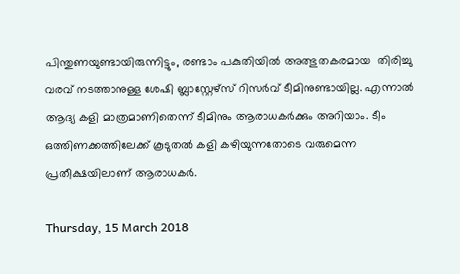പിന്തുണയുണ്ടായിരുന്നിട്ടും, രണ്ടാം പകുതിയില്‍ അത്ഭുതകരമായ  തിരിച്ചു വരവ് നടത്താനുള്ള ശേഷി ബ്ലാസ്റ്റേഴ്‌സ് റിസര്‍വ് ടീമിനുണ്ടായില്ല. എന്നാല്‍ ആദ്യ കളി മാത്രമാണിതെന്ന് ടീമിനും ആരാധകര്‍ക്കും അറിയാം. ടീം ഒത്തിണക്കത്തിലേക്ക് കൂടുതല്‍ കളി കഴിയുന്നതോടെ വരുമെന്ന പ്രതീക്ഷയിലാണ് ആരാധകര്‍.

Thursday, 15 March 2018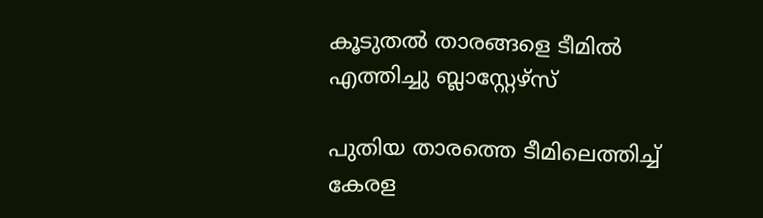കൂടുതൽ താരങ്ങളെ ടീമിൽ എത്തിച്ചു ബ്ലാസ്റ്റേഴ്‌സ്

പുതിയ താരത്തെ ടീമിലെത്തിച്ച് കേരള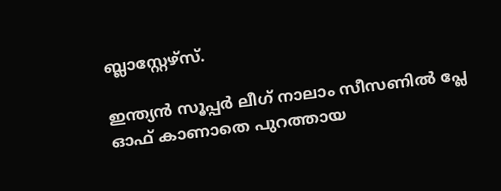ബ്ലാസ്റ്റേഴ്‌സ്.

ഇന്ത്യന്‍ സൂപ്പര്‍ ലീഗ് നാലാം സീസണില്‍ പ്ലേ ഓഫ് കാണാതെ പുറത്തായ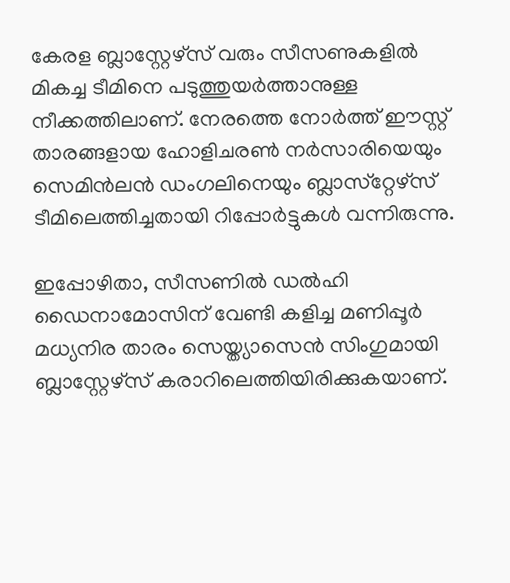കേരള ബ്ലാസ്റ്റേഴ്‌സ് വരും സീസണുകളില്‍ മികച്ച ടീമിനെ പടുത്തുയര്‍ത്താനുള്ള നീക്കത്തിലാണ്. നേരത്തെ നോര്‍ത്ത് ഈസ്റ്റ് താരങ്ങളായ ഹോളിചരണ്‍ നര്‍സാരിയെയും സെമിന്‍ലന്‍ ഡംഗലിനെയും ബ്ലാസ്‌റ്റേഴ്‌സ് ടീമിലെത്തിച്ചതായി റിപ്പോര്‍ട്ടുകള്‍ വന്നിരുന്നു.

ഇപ്പോഴിതാ, സീസണില്‍ ഡല്‍ഹി ഡൈനാമോസിന് വേണ്ടി കളിച്ച മണിപ്പൂര്‍ മധ്യനിര താരം സെയ്ത്യാസെന്‍ സിംഗുമായി ബ്ലാസ്റ്റേഴ്‌സ് കരാറിലെത്തിയിരിക്കുകയാണ്.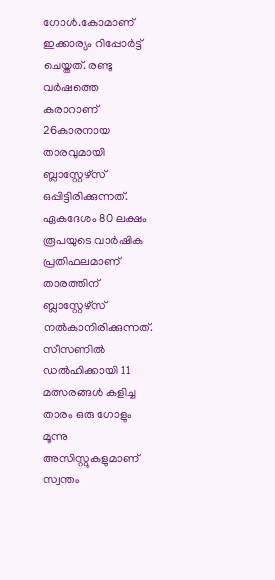ഗോള്‍.കോമാണ് ഇക്കാര്യം റിപ്പോര്‍ട്ട് ചെയ്തത്. രണ്ടു വര്‍ഷത്തെ കരാറാണ് 26കാരനായ താരവുമായി ബ്ലാസ്റ്റേഴ്‌സ് ഒപ്പിട്ടിരിക്കുന്നത്. ഏകദേശം 80 ലക്ഷം രൂപയുടെ വാര്‍ഷിക പ്രതിഫലമാണ് താരത്തിന് ബ്ലാസ്റ്റേഴ്‌സ് നല്‍കാനിരിക്കുന്നത്. സീസണില്‍ ഡല്‍ഹിക്കായി 11 മത്സരങ്ങള്‍ കളിച്ച താരം ഒരു ഗോളും മൂന്നു അസിസ്റ്റുകളുമാണ് സ്വന്തം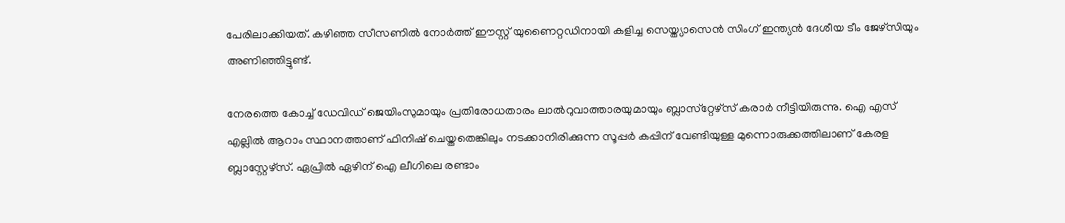പേരിലാക്കിയത്. കഴിഞ്ഞ സീസണില്‍ നോര്‍ത്ത് ഈസ്റ്റ് യുണൈറ്റഡിനായി കളിച്ച സെയ്ത്യാസെന്‍ സിംഗ് ഇന്ത്യന്‍ ദേശീയ ടീം ജേഴ്സിയും അണിഞ്ഞിട്ടുണ്ട്.

നേരത്തെ കോച്ച് ഡേവിഡ് ജെയിംസുമായും പ്രതിരോധതാരം ലാല്‍റുവാത്താരയുമായും ബ്ലാസ്‌റ്റേഴ്‌സ് കരാര്‍ നീട്ടിയിരുന്നു. ഐ എസ് എല്ലില്‍ ആറാം സ്ഥാനത്താണ് ഫിനിഷ് ചെയ്തതെങ്കിലും നടക്കാനിരിക്കുന്ന സൂപ്പര്‍ കപ്പിന് വേണ്ടിയുള്ള മുന്നൊരുക്കത്തിലാണ് കേരള ബ്ലാസ്റ്റേഴ്‌സ്. ഏപ്രില്‍ ഏഴിന് ഐ ലീഗിലെ രണ്ടാം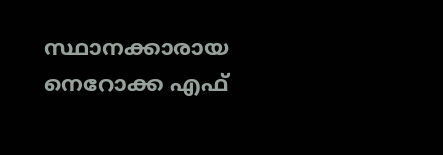സ്ഥാനക്കാരായ നെറോക്ക എഫ്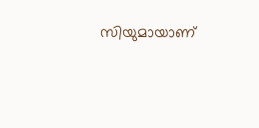സിയുമായാണ്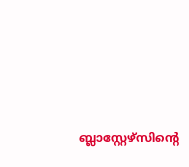ബ്ലാസ്റ്റേഴ്‌സിന്റെ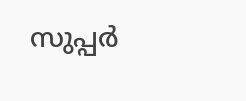സുപ്പര്‍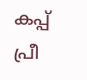കപ്പ് പ്രീ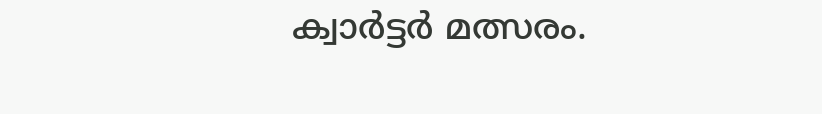ക്വാര്‍ട്ടര്‍ മത്സരം.